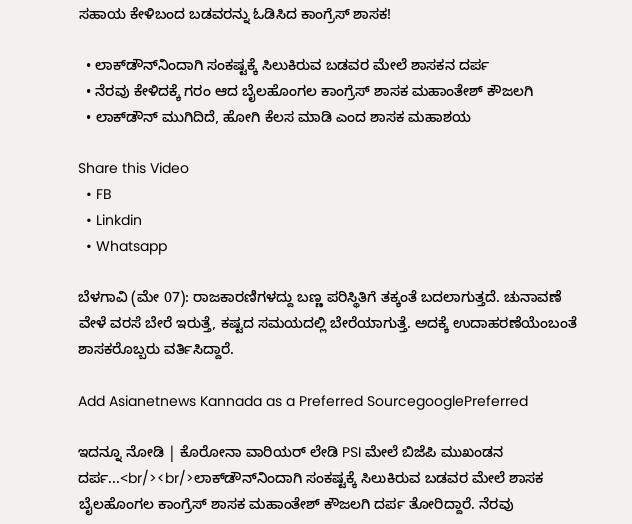ಸಹಾಯ ಕೇಳಿಬಂದ ಬಡವರನ್ನು ಓಡಿಸಿದ ಕಾಂಗ್ರೆಸ್ ಶಾಸಕ!

  • ಲಾಕ್‌ಡೌನ್‌ನಿಂದಾಗಿ ಸಂಕಷ್ಟಕ್ಕೆ ಸಿಲುಕಿರುವ ಬಡವರ ಮೇಲೆ ಶಾಸಕನ ದರ್ಪ
  • ನೆರವು ಕೇಳಿದಕ್ಕೆ ಗರಂ ಆದ ಬೈಲಹೊಂಗಲ ಕಾಂಗ್ರೆಸ್ ಶಾಸಕ ಮಹಾಂತೇಶ್ ಕೌಜಲಗಿ
  • ಲಾಕ್‌ಡೌನ್‌ ಮುಗಿದಿದೆ, ಹೋಗಿ ಕೆಲಸ ಮಾಡಿ ಎಂದ ಶಾಸಕ ಮಹಾಶಯ

Share this Video
  • FB
  • Linkdin
  • Whatsapp

ಬೆಳಗಾವಿ (ಮೇ 07): ರಾಜಕಾರಣಿಗಳದ್ದು ಬಣ್ಣ ಪರಿಸ್ಥಿತಿಗೆ ತಕ್ಕಂತೆ ಬದಲಾಗುತ್ತದೆ. ಚುನಾವಣೆ ವೇಳೆ ವರಸೆ ಬೇರೆ ಇರುತ್ತೆ, ಕಷ್ಟದ ಸಮಯದಲ್ಲಿ ಬೇರೆಯಾಗುತ್ತೆ. ಅದಕ್ಕೆ ಉದಾಹರಣೆಯೆಂಬಂತೆ ಶಾಸಕರೊಬ್ಬರು ವರ್ತಿಸಿದ್ದಾರೆ.

Add Asianetnews Kannada as a Preferred SourcegooglePreferred

ಇದನ್ನೂ ನೋಡಿ | ಕೊರೋನಾ ವಾರಿಯರ್ ಲೇಡಿ PSI ಮೇಲೆ ಬಿಜೆಪಿ ಮುಖಂಡನ ದರ್ಪ...<br/><br/>ಲಾಕ್‌ಡೌನ್‌ನಿಂದಾಗಿ ಸಂಕಷ್ಟಕ್ಕೆ ಸಿಲುಕಿರುವ ಬಡವರ ಮೇಲೆ ಶಾಸಕ ಬೈಲಹೊಂಗಲ ಕಾಂಗ್ರೆಸ್ ಶಾಸಕ ಮಹಾಂತೇಶ್ ಕೌಜಲಗಿ ದರ್ಪ ತೋರಿದ್ದಾರೆ. ನೆರವು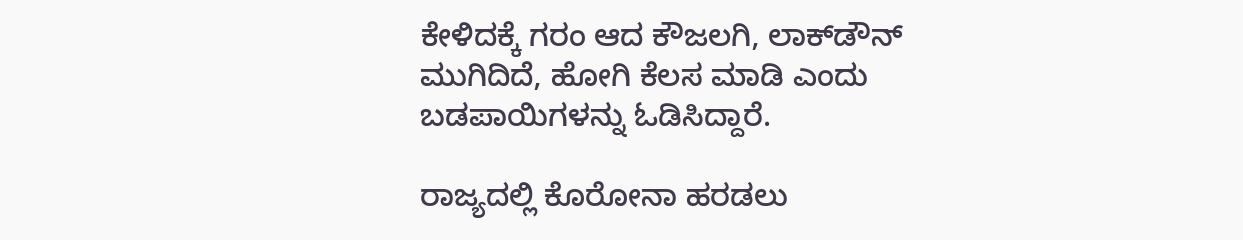ಕೇಳಿದಕ್ಕೆ ಗರಂ ಆದ ಕೌಜಲಗಿ, ಲಾಕ್‌ಡೌನ್‌ ಮುಗಿದಿದೆ, ಹೋಗಿ ಕೆಲಸ ಮಾಡಿ ಎಂದು ಬಡಪಾಯಿಗಳನ್ನು ಓಡಿಸಿದ್ದಾರೆ.

ರಾಜ್ಯದಲ್ಲಿ ಕೊರೋನಾ ಹರಡಲು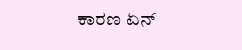ಕಾರಣ ಏನ್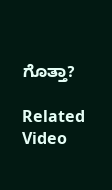ಗೊತ್ತಾ?

Related Video